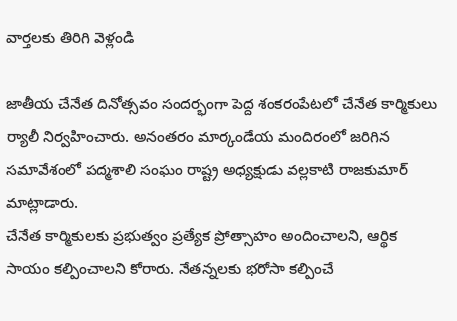వార్తలకు తిరిగి వెళ్లండి

జాతీయ చేనేత దినోత్సవం సందర్భంగా పెద్ద శంకరంపేటలో చేనేత కార్మికులు ర్యాలీ నిర్వహించారు. అనంతరం మార్కండేయ మందిరంలో జరిగిన సమావేశంలో పద్మశాలి సంఘం రాష్ట్ర అధ్యక్షుడు వల్లకాటి రాజకుమార్ మాట్లాడారు.
చేనేత కార్మికులకు ప్రభుత్వం ప్రత్యేక ప్రోత్సాహం అందించాలని, ఆర్థిక సాయం కల్పించాలని కోరారు. నేతన్నలకు భరోసా కల్పించే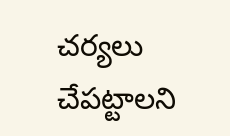చర్యలు చేపట్టాలని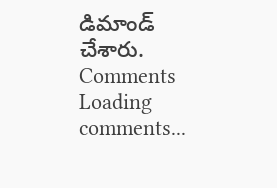డిమాండ్ చేశారు.
Comments
Loading comments...